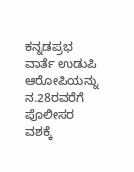ಕನ್ನಡಪ್ರಭ ವಾರ್ತೆ ಉಡುಪಿ
ಆರೋಪಿಯನ್ನು ನ.28ರವರೆಗೆ ಪೊಲೀಸರ ವಶಕ್ಕೆ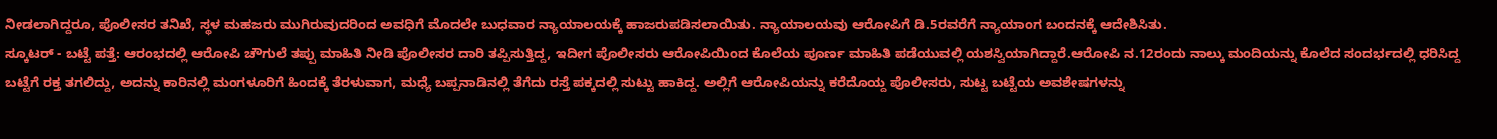ನೀಡಲಾಗಿದ್ದರೂ, ಪೊಲೀಸರ ತನಿಖೆ, ಸ್ಥಳ ಮಹಜರು ಮುಗಿರುವುದರಿಂದ ಅವಧಿಗೆ ಮೊದಲೇ ಬುಧವಾರ ನ್ಯಾಯಾಲಯಕ್ಕೆ ಹಾಜರುಪಡಿಸಲಾಯಿತು. ನ್ಯಾಯಾಲಯವು ಆರೋಪಿಗೆ ಡಿ.5ರವರೆಗೆ ನ್ಯಾಯಾಂಗ ಬಂದನಕ್ಕೆ ಆದೇಶಿಸಿತು.
ಸ್ಕೂಟರ್ - ಬಟ್ಟೆ ಪತ್ತೆ: ಆರಂಭದಲ್ಲಿ ಆರೋಪಿ ಚೌಗುಲೆ ತಪ್ಪು ಮಾಹಿತಿ ನೀಡಿ ಪೊಲೀಸರ ದಾರಿ ತಪ್ಪಿಸುತ್ತಿದ್ದ, ಇದೀಗ ಪೊಲೀಸರು ಆರೋಪಿಯಿಂದ ಕೊಲೆಯ ಪೂರ್ಣ ಮಾಹಿತಿ ಪಡೆಯುವಲ್ಲಿ ಯಶಸ್ವಿಯಾಗಿದ್ದಾರೆ.ಆರೋಪಿ ನ.12ರಂದು ನಾಲ್ಕು ಮಂದಿಯನ್ನು ಕೊಲೆದ ಸಂದರ್ಭದಲ್ಲಿ ಧರಿಸಿದ್ದ ಬಟ್ಟೆಗೆ ರಕ್ತ ತಗಲಿದ್ದು, ಅದನ್ನು ಕಾರಿನಲ್ಲಿ ಮಂಗಳೂರಿಗೆ ಹಿಂದಕ್ಕೆ ತೆರಳುವಾಗ, ಮಧ್ಯೆ ಬಪ್ಪನಾಡಿನಲ್ಲಿ ತೆಗೆದು ರಸ್ತೆ ಪಕ್ಕದಲ್ಲಿ ಸುಟ್ಟು ಹಾಕಿದ್ದ. ಅಲ್ಲಿಗೆ ಆರೋಪಿಯನ್ನು ಕರೆದೊಯ್ದ ಪೊಲೀಸರು, ಸುಟ್ಟ ಬಟ್ಟೆಯ ಅವಶೇಷಗಳನ್ನು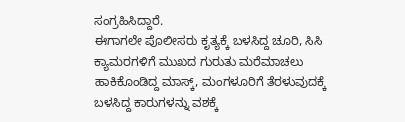ಸಂಗ್ರಹಿಸಿದ್ದಾರೆ.
ಈಗಾಗಲೇ ಪೊಲೀಸರು ಕೃತ್ಯಕ್ಕೆ ಬಳಸಿದ್ದ ಚೂರಿ, ಸಿಸಿ ಕ್ಯಾಮರಗಳಿಗೆ ಮುಖದ ಗುರುತು ಮರೆಮಾಚಲು ಹಾಕಿಕೊಂಡಿದ್ದ ಮಾಸ್ಕ್, ಮಂಗಳೂರಿಗೆ ತೆರಳುವುದಕ್ಕೆ ಬಳಸಿದ್ದ ಕಾರುಗಳನ್ನು ವಶಕ್ಕೆ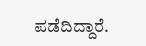ಪಡೆದಿದ್ದಾರೆ.